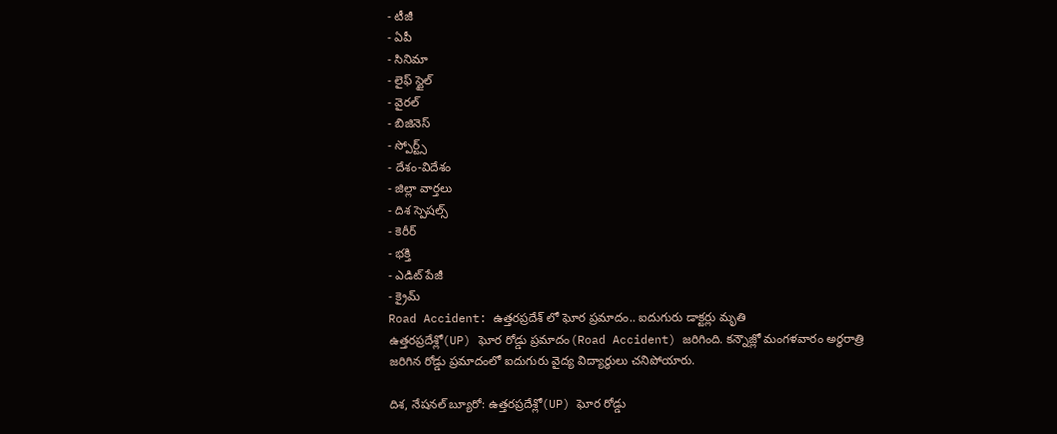- టీజీ
- ఏపీ
- సినిమా
- లైఫ్ స్టైల్
- వైరల్
- బిజినెస్
- స్పోర్ట్స్
- దేశం-విదేశం
- జిల్లా వార్తలు
- దిశ స్పెషల్స్
- కెరీర్
- భక్తి
- ఎడిట్ పేజీ
- క్రైమ్
Road Accident: ఉత్తరప్రదేశ్ లో ఘోర ప్రమాదం.. ఐదుగురు డాక్టర్లు మృతి
ఉత్తరప్రదేశ్లో(UP) ఘోర రోడ్డు ప్రమాదం(Road Accident) జరిగింది. కన్నౌజ్లో మంగళవారం అర్థరాత్రి జరిగిన రోడ్డు ప్రమాదంలో ఐదుగురు వైద్య విద్యార్థులు చనిపోయారు.

దిశ, నేషనల్ బ్యూరో: ఉత్తరప్రదేశ్లో(UP) ఘోర రోడ్డు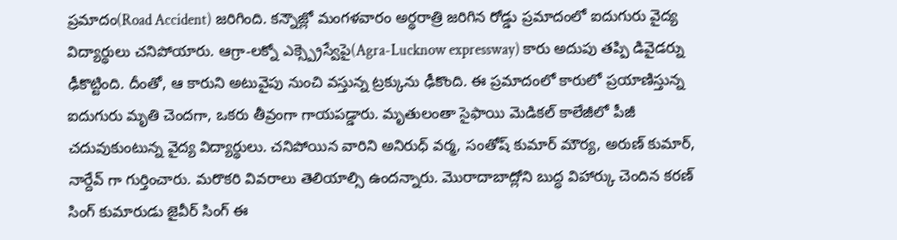ప్రమాదం(Road Accident) జరిగింది. కన్నౌజ్లో మంగళవారం అర్థరాత్రి జరిగిన రోడ్డు ప్రమాదంలో ఐదుగురు వైద్య విద్యార్థులు చనిపోయారు. ఆగ్రా-లక్నో ఎక్స్ప్రెస్వేపై(Agra-Lucknow expressway) కారు అదుపు తప్పి డివైడర్ను ఢీకొట్టింది. దీంతో, ఆ కారుని అటువైపు నుంచి వస్తున్న ట్రక్కును ఢీకొంది. ఈ ప్రమాదంలో కారులో ప్రయాణిస్తున్న ఐదుగురు మృతి చెందగా, ఒకరు తీవ్రంగా గాయపడ్డారు. మృతులంతా సైఫాయి మెడికల్ కాలేజీలో పీజీ చదువుకుంటున్న వైద్య విద్యార్థులు. చనిపోయిన వారిని అనిరుధ్ వర్మ, సంతోష్ కుమార్ మౌర్య, అరుణ్ కుమార్, నార్దేవ్ గా గుర్తించారు. మరొకరి వివరాలు తెలియాల్సి ఉందన్నారు. మొరాదాబాద్లోని బుద్ధ విహార్కు చెందిన కరణ్ సింగ్ కుమారుడు జైవీర్ సింగ్ ఈ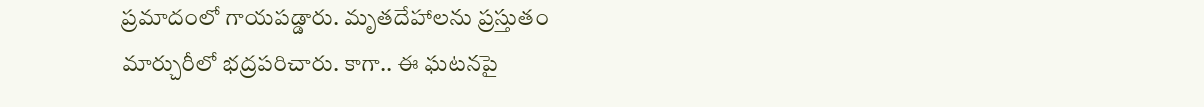ప్రమాదంలో గాయపడ్డారు. మృతదేహాలను ప్రస్తుతం మార్చురీలో భద్రపరిచారు. కాగా.. ఈ ఘటనపై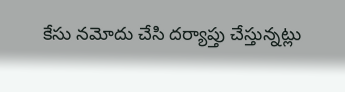కేసు నమోదు చేసి దర్యాప్తు చేస్తున్నట్లు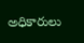అధికారులు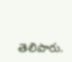తెలిపారు.